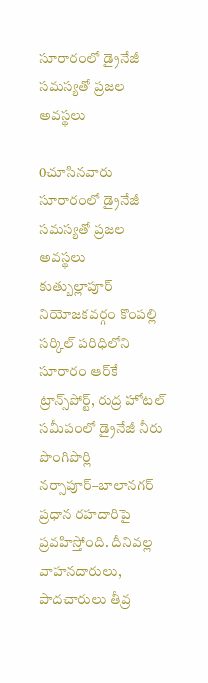సూరారంలో డ్రైనేజీ సమస్యతో ప్రజల అవస్థలు

0చూసినవారు
సూరారంలో డ్రైనేజీ సమస్యతో ప్రజల అవస్థలు
కుత్బుల్లాపూర్ నియోజకవర్గం కొంపల్లి సర్కిల్ పరిధిలోని సూరారం ఆర్‌కే ట్రాన్స్‌పోర్ట్, రుద్ర హోటల్ సమీపంలో డ్రైనేజీ నీరు పొంగిపొర్లి నర్సాపూర్–బాలానగర్ ప్రధాన రహదారిపై ప్రవహిస్తోంది. దీనివల్ల వాహనదారులు, పాదచారులు తీవ్ర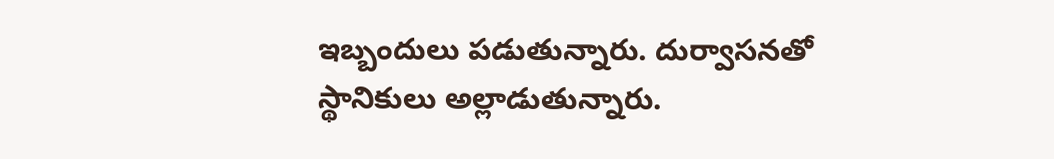ఇబ్బందులు పడుతున్నారు. దుర్వాసనతో స్థానికులు అల్లాడుతున్నారు.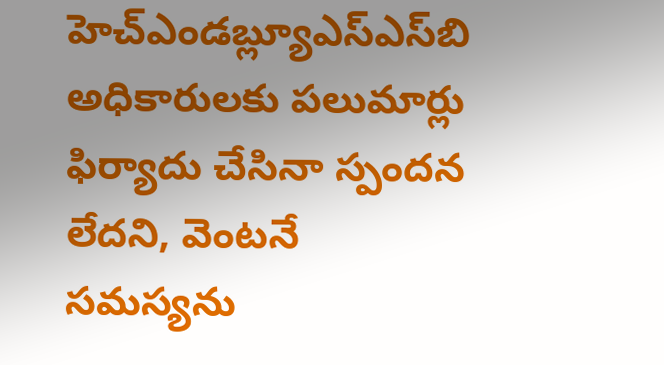హెచ్ఎండబ్ల్యూఎస్ఎస్‌బి అధికారులకు పలుమార్లు ఫిర్యాదు చేసినా స్పందన లేదని, వెంటనే సమస్యను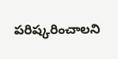పరిష్కరించాలని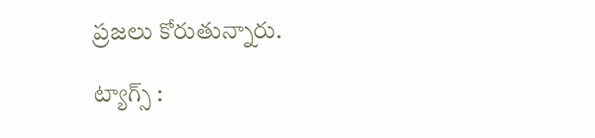ప్రజలు కోరుతున్నారు.

ట్యాగ్స్ :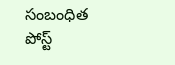సంబంధిత పోస్ట్